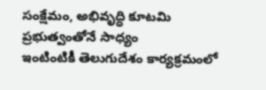సంక్షేమం, అభివృద్ధి కూటమి ప్రభుత్వంతోనే సాధ్యం
ఇంటింటికీ తెలుగుదేశం కార్యక్రమంలో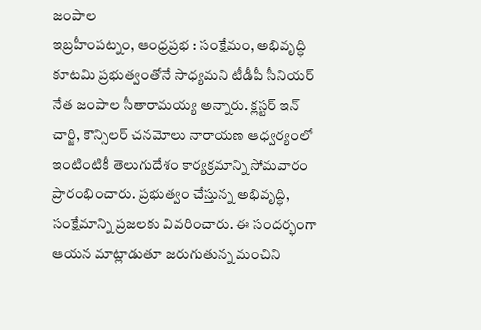జంపాల
ఇబ్రహీంపట్నం, ఆంధ్రప్రభ : సంక్షేమం, అభివృద్ధి కూటమి ప్రభుత్వంతోనే సాధ్యమని టీడీపీ సీనియర్ నేత జంపాల సీతారామయ్య అన్నారు. క్లస్టర్ ఇన్ చార్జి, కౌన్సిలర్ చనమోలు నారాయణ ఆధ్వర్యంలో ఇంటింటికీ తెలుగుదేశం కార్యక్రమాన్ని సోమవారం ప్రారంభించారు. ప్రభుత్వం చేస్తున్న అభివృద్ధి, సంక్షేమాన్ని ప్రజలకు వివరించారు. ఈ సందర్భంగా ఆయన మాట్లాడుతూ జరుగుతున్న మంచిని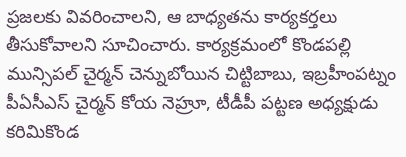ప్రజలకు వివరించాలని, ఆ బాధ్యతను కార్యకర్తలు తీసుకోవాలని సూచించారు. కార్యక్రమంలో కొండపల్లి మున్సిపల్ చైర్మన్ చెన్నుబోయిన చిట్టిబాబు, ఇబ్రహీంపట్నం పీఏసీఎస్ చైర్మన్ కోయ నెహ్రూ, టీడీపీ పట్టణ అధ్యక్షుడు కరిమికొండ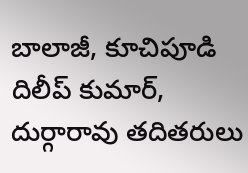బాలాజీ, కూచిపూడి దిలీప్ కుమార్, దుర్గారావు తదితరులు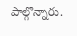పాల్గొన్నారు.